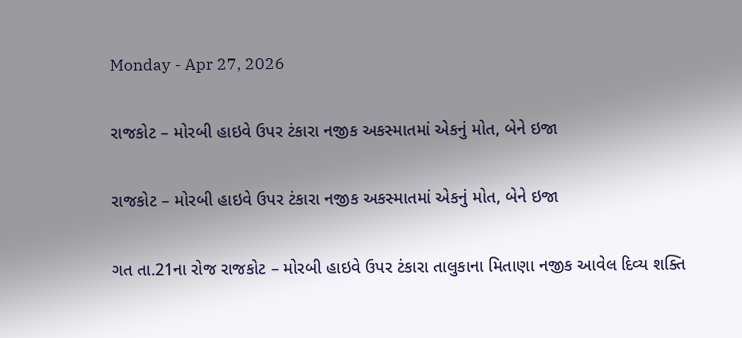Monday - Apr 27, 2026

રાજકોટ – મોરબી હાઇવે ઉપર ટંકારા નજીક અકસ્માતમાં એકનું મોત, બેને ઇજા

રાજકોટ – મોરબી હાઇવે ઉપર ટંકારા નજીક અકસ્માતમાં એકનું મોત, બેને ઇજા

ગત તા.21ના રોજ રાજકોટ – મોરબી હાઇવે ઉપર ટંકારા તાલુકાના મિતાણા નજીક આવેલ દિવ્ય શક્તિ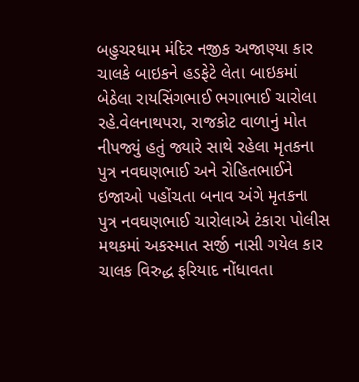બહુચરધામ મંદિર નજીક અજાણ્યા કાર ચાલકે બાઇકને હડફેટે લેતા બાઇકમાં બેઠેલા રાયસિંગભાઈ ભગાભાઈ ચારોલા રહે.વેલનાથપરા, રાજકોટ વાળાનું મોત નીપજ્યું હતું જ્યારે સાથે રહેલા મૃતકના પુત્ર નવઘણભાઈ અને રોહિતભાઈને ઇજાઓ પહોંચતા બનાવ અંગે મૃતકના પુત્ર નવઘણભાઈ ચારોલાએ ટંકારા પોલીસ મથકમાં અકસ્માત સર્જી નાસી ગયેલ કાર ચાલક વિરુદ્ધ ફરિયાદ નોંધાવતા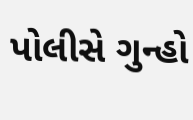પોલીસે ગુન્હો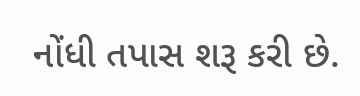નોંધી તપાસ શરૂ કરી છે.